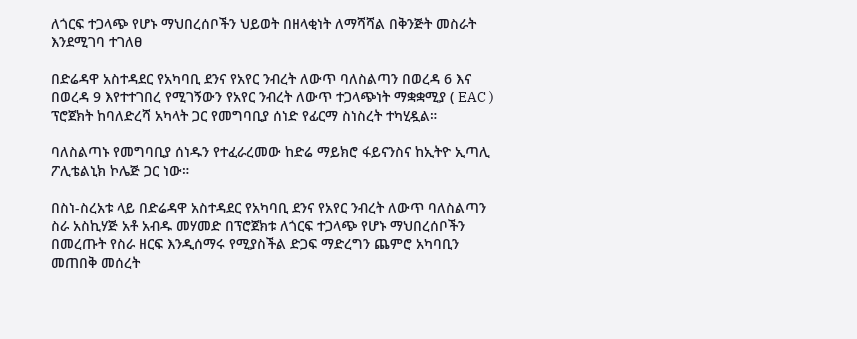ለጎርፍ ተጋላጭ የሆኑ ማህበረሰቦችን ህይወት በዘላቂነት ለማሻሻል በቅንጅት መስራት እንደሚገባ ተገለፀ

በድሬዳዋ አስተዳደር የአካባቢ ደንና የአየር ንብረት ለውጥ ባለስልጣን በወረዳ 6 እና በወረዳ 9 እየተተገበረ የሚገኝውን የአየር ንብረት ለውጥ ተጋላጭነት ማቋቋሚያ ( EAC ) ፕሮጀክት ከባለድረሻ አካላት ጋር የመግባቢያ ሰነድ የፊርማ ስነስረት ተካሂዷል።

ባለስልጣኑ የመግባቢያ ሰነዱን የተፈራረመው ከድሬ ማይክሮ ፋይናንስና ከኢትዮ ኢጣሊ ፖሊቴልኒክ ኮሌጅ ጋር ነው።

በስነ-ስረአቱ ላይ በድሬዳዋ አስተዳደር የአካባቢ ደንና የአየር ንብረት ለውጥ ባለስልጣን ስራ አስኪሃጅ አቶ አብዱ መሃመድ በፕሮጀክቱ ለጎርፍ ተጋላጭ የሆኑ ማህበረሰቦችን በመረጡት የስራ ዘርፍ እንዲሰማሩ የሚያስችል ድጋፍ ማድረግን ጨምሮ አካባቢን መጠበቅ መሰረት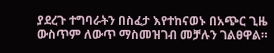ያደረጉ ተግባራትን በስፈታ እየተከናወኑ በአጭር ጊዜ ውስጥም ለውጥ ማስመዝገብ መቻሉን ገልፀዋል።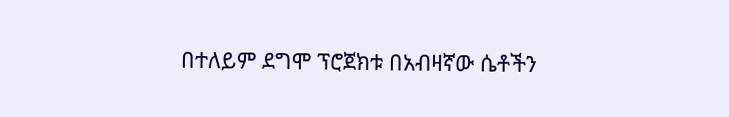በተለይም ደግሞ ፕሮጀክቱ በአብዛኛው ሴቶችን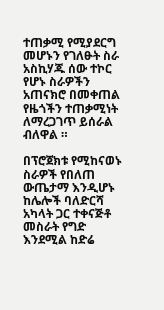ተጠቃሚ የሚያደርግ መሆኑን የገለፁት ስራ አስኪሃጁ ሰው ተኮር የሆኑ ስራዎችን አጠናክሮ በመቀጠል የዜጎችን ተጠቃሚነት ለማረጋገጥ ይሰራል ብለዋል ።

በፕሮጀክቱ የሚከናወኑ ስራዎች የበለጠ ውጤታማ እንዲሆኑ ከሌሎች ባለድርሻ አካላት ጋር ተቀናጅቶ መስራት የግድ እንደሚል ከድሬ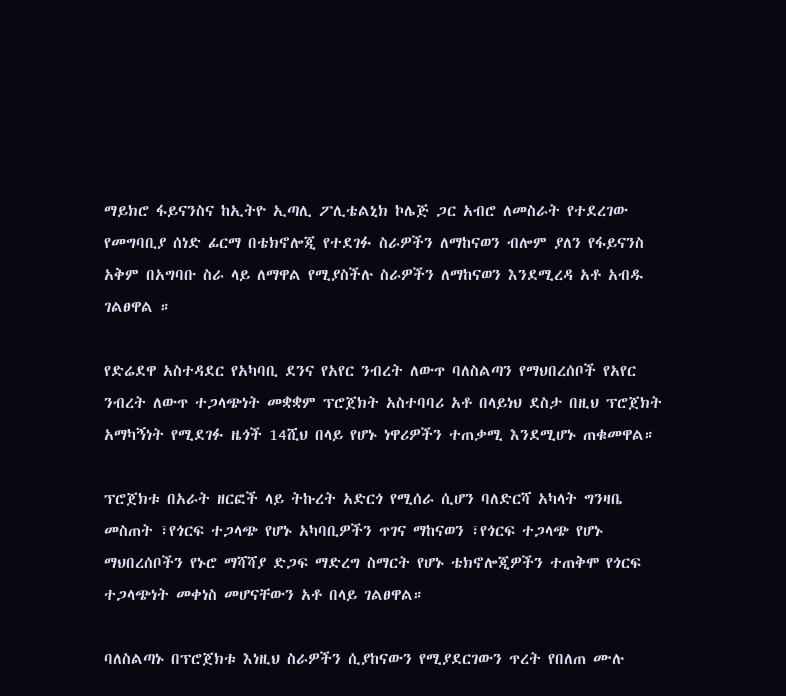ማይክሮ ፋይናንስና ከኢትዮ ኢጣሊ ፖሊቴልኒክ ኮሌጅ ጋር አብሮ ለመስራት የተደረገው የመግባቢያ ሰነድ ፊርማ በቴክኖሎጂ የተደገፉ ስራዎችን ለማከናወን ብሎም ያለን የፋይናንስ አቅም በአግባቡ ስራ ላይ ለማዋል የሚያስችሉ ስራዎችን ለማከናወን እንደሚረዳ አቶ አብዱ ገልፀዋል ።

የድሬደዋ አስተዳደር የአካባቢ ደንና የአየር ንብረት ለውጥ ባለስልጣን የማህበረሰቦች የአየር ንብረት ለውጥ ተጋላጭነት መቋቋም ፕሮጀክት አስተባባሪ አቶ በላይነህ ደስታ በዚህ ፕሮጀክት አማካኝነት የሚደገፉ ዜጎች 14ሺህ በላይ የሆኑ ነዋሪዎችን ተጠቃሚ እንደሚሆኑ ጠቁመዋል።

ፕሮጀክቱ በአራት ዘርፎች ላይ ትኩረት አድርጎ የሚሰራ ሲሆን ባለድርሻ አካላት ግንዛቤ መስጠት ፣የጎርፍ ተጋላጭ የሆኑ አካባቢዎችን ጥገና ማከናወን ፣የጎርፍ ተጋላጭ የሆኑ ማህበረሰቦችን የኑሮ ማሻሻያ ድጋፍ ማድረግ ስማርት የሆኑ ቴክኖሎጂዎችን ተጠቅሞ የጎርፍ ተጋላጭነት መቀነስ መሆናቸውን አቶ በላይ ገልፀዋል።

ባለስልጣኑ በፕሮጀክቱ እነዚህ ስራዎችን ሲያከናውን የሚያደርገውን ጥረት የበለጠ ሙሉ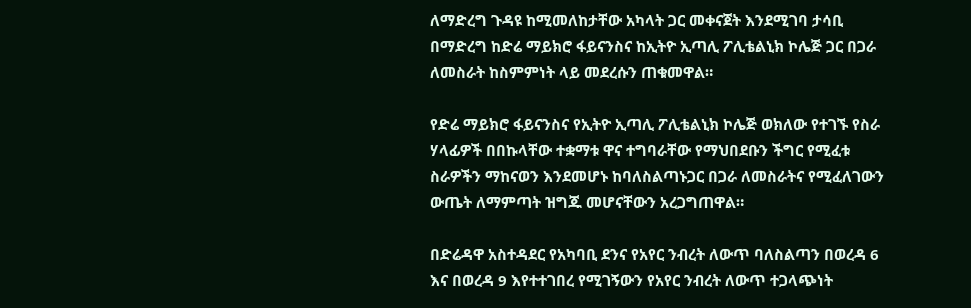ለማድረግ ጉዳዩ ከሚመለከታቸው አካላት ጋር መቀናጀት እንደሚገባ ታሳቢ በማድረግ ከድሬ ማይክሮ ፋይናንስና ከኢትዮ ኢጣሊ ፖሊቴልኒክ ኮሌጅ ጋር በጋራ ለመስራት ከስምምነት ላይ መደረሱን ጠቁመዋል።

የድሬ ማይክሮ ፋይናንስና የኢትዮ ኢጣሊ ፖሊቴልኒክ ኮሌጅ ወክለው የተገኙ የስራ ሃላፊዎች በበኩላቸው ተቋማቱ ዋና ተግባራቸው የማህበደቡን ችግር የሚፈቱ ስራዎችን ማከናወን እንደመሆኑ ከባለስልጣኑጋር በጋራ ለመስራትና የሚፈለገውን ውጤት ለማምጣት ዝግጁ መሆናቸውን አረጋግጠዋል።

በድሬዳዋ አስተዳደር የአካባቢ ደንና የአየር ንብረት ለውጥ ባለስልጣን በወረዳ 6 እና በወረዳ 9 እየተተገበረ የሚገኝውን የአየር ንብረት ለውጥ ተጋላጭነት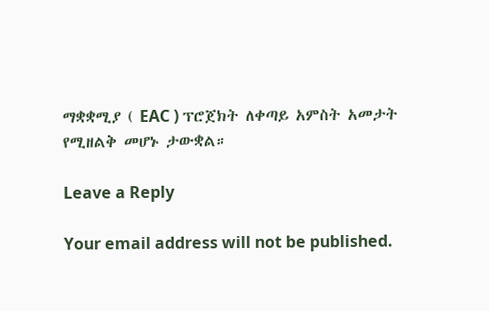ማቋቋሚያ ( EAC ) ፕሮጀክት ለቀጣይ አምስት አመታት የሚዘልቅ መሆኑ ታውቋል።

Leave a Reply

Your email address will not be published.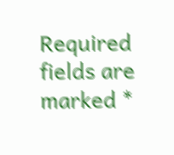Required fields are marked *